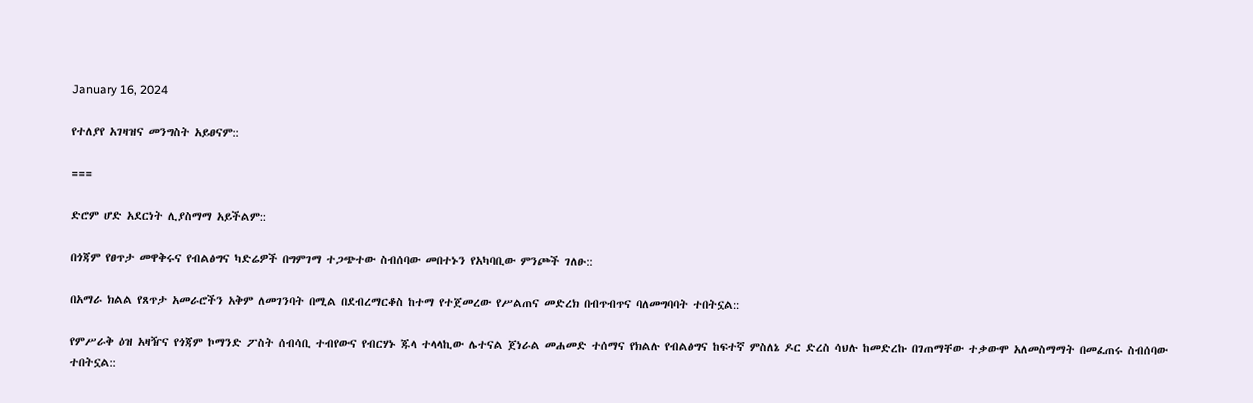January 16, 2024

የተለያየ አገዛዝና መንግስት አይፀናም::

===

ድሮም ሆድ አደርነት ሊያስማማ አይችልም::

በጎጃም የፀጥታ መዋቅሩና የብልፅግና ካድሬዎች በግምገማ ተጋጭተው ስብሰባው መበተኑን የአካባቢው ምንጮች ገለፁ::

በአማራ ክልል የጸጥታ አመራሮችን አቅም ለመገንባት በሚል በደብረማርቆስ ከተማ የተጀመረው የሥልጠና መድረክ በብጥብጥና ባለመግባባት ተበትኗል::

የምሥራቅ ዕዝ አዛዥና የጎጃም ኮማንድ ፖስት ሰብሳቢ ተብየውና የብርሃኑ ጁላ ተላላኪው ሌተናል ጀነራል መሐመድ ተሰማና የክልሉ የብልፅግና ከፍተኛ ምስለኔ ዶር ድረስ ሳህሉ ከመድረኩ በገጠማቸው ተቃውሞ አለመስማማት በመፈጠሩ ስብሰባው ተበትኗል::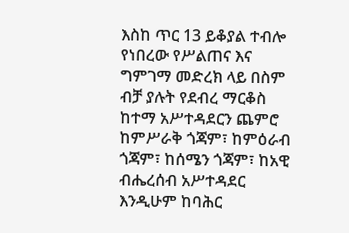እስከ ጥር 13 ይቆያል ተብሎ የነበረው የሥልጠና እና ግምገማ መድረክ ላይ በስም ብቻ ያሉት የደብረ ማርቆስ ከተማ አሥተዳደርን ጨምሮ ከምሥራቅ ጎጃም፣ ከምዕራብ ጎጃም፣ ከሰሜን ጎጃም፣ ከአዊ ብሔረሰብ አሥተዳደር እንዲሁም ከባሕር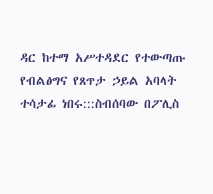ዳር ከተማ አሥተዳደር የተውጣጡ የብልፅግና የጸጥታ ኃይል አባላት ተሳታፊ ነበሩ:::ስብሰባው በፖሊስ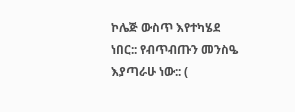ኮሌጅ ውስጥ እየተካሄደ ነበር:: የብጥብጡን መንስዔ እያጣራሁ ነው:: (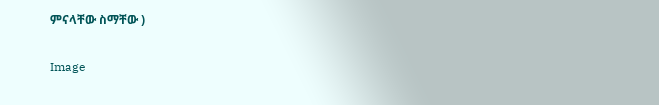ምናላቸው ስማቸው )

Image